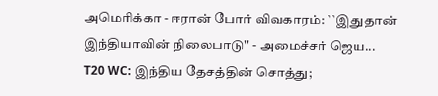அமெரிக்கா - ஈரான் போர் விவகாரம்: ``இதுதான் இந்தியாவின் நிலைபாடு" - அமைச்சர் ஜெய...
T20 WC: இந்திய தேசத்தின் சொத்து;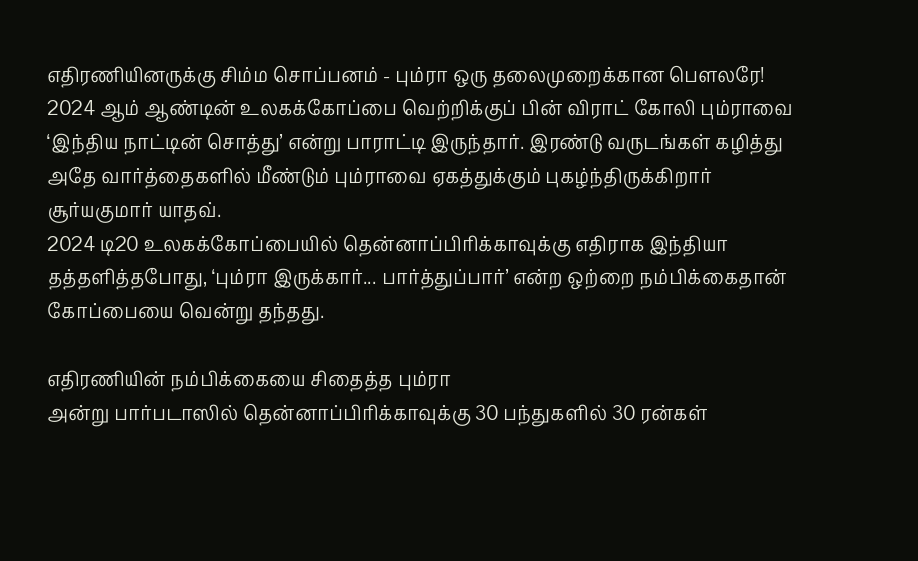எதிரணியினருக்கு சிம்ம சொப்பனம் - பும்ரா ஒரு தலைமுறைக்கான பௌலரே!
2024 ஆம் ஆண்டின் உலகக்கோப்பை வெற்றிக்குப் பின் விராட் கோலி பும்ராவை ‘இந்திய நாட்டின் சொத்து’ என்று பாராட்டி இருந்தார். இரண்டு வருடங்கள் கழித்து அதே வார்த்தைகளில் மீண்டும் பும்ராவை ஏகத்துக்கும் புகழ்ந்திருக்கிறார் சூர்யகுமார் யாதவ்.
2024 டி20 உலகக்கோப்பையில் தென்னாப்பிரிக்காவுக்கு எதிராக இந்தியா தத்தளித்தபோது, ‘பும்ரா இருக்கார்... பார்த்துப்பார்’ என்ற ஒற்றை நம்பிக்கைதான் கோப்பையை வென்று தந்தது.

எதிரணியின் நம்பிக்கையை சிதைத்த பும்ரா
அன்று பார்படாஸில் தென்னாப்பிரிக்காவுக்கு 30 பந்துகளில் 30 ரன்கள்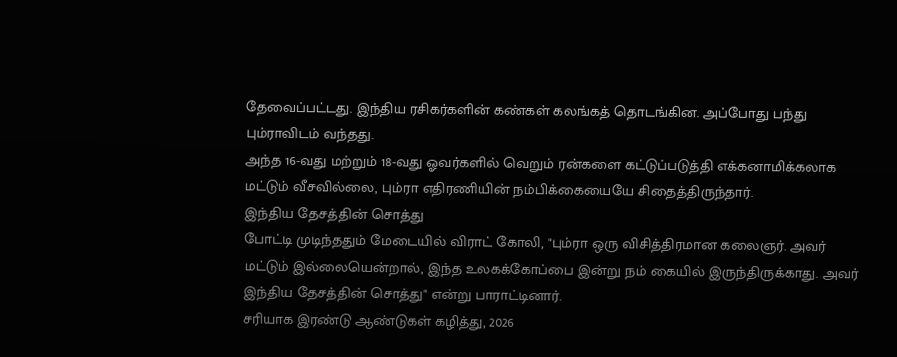தேவைப்பட்டது. இந்திய ரசிகர்களின் கண்கள் கலங்கத் தொடங்கின. அப்போது பந்து பும்ராவிடம் வந்தது.
அந்த 16-வது மற்றும் 18-வது ஓவர்களில் வெறும் ரன்களை கட்டுப்படுத்தி எக்கனாமிக்கலாக மட்டும் வீசவில்லை, பும்ரா எதிரணியின் நம்பிக்கையையே சிதைத்திருந்தார்.
இந்திய தேசத்தின் சொத்து
போட்டி முடிந்ததும் மேடையில் விராட் கோலி, "பும்ரா ஒரு விசித்திரமான கலைஞர். அவர் மட்டும் இல்லையென்றால், இந்த உலகக்கோப்பை இன்று நம் கையில் இருந்திருக்காது. அவர் இந்திய தேசத்தின் சொத்து" என்று பாராட்டினார்.
சரியாக இரண்டு ஆண்டுகள் கழித்து, 2026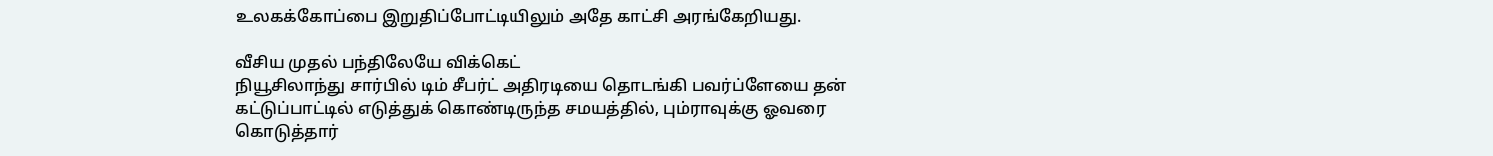உலகக்கோப்பை இறுதிப்போட்டியிலும் அதே காட்சி அரங்கேறியது.

வீசிய முதல் பந்திலேயே விக்கெட்
நியூசிலாந்து சார்பில் டிம் சீபர்ட் அதிரடியை தொடங்கி பவர்ப்ளேயை தன் கட்டுப்பாட்டில் எடுத்துக் கொண்டிருந்த சமயத்தில், பும்ராவுக்கு ஓவரை கொடுத்தார்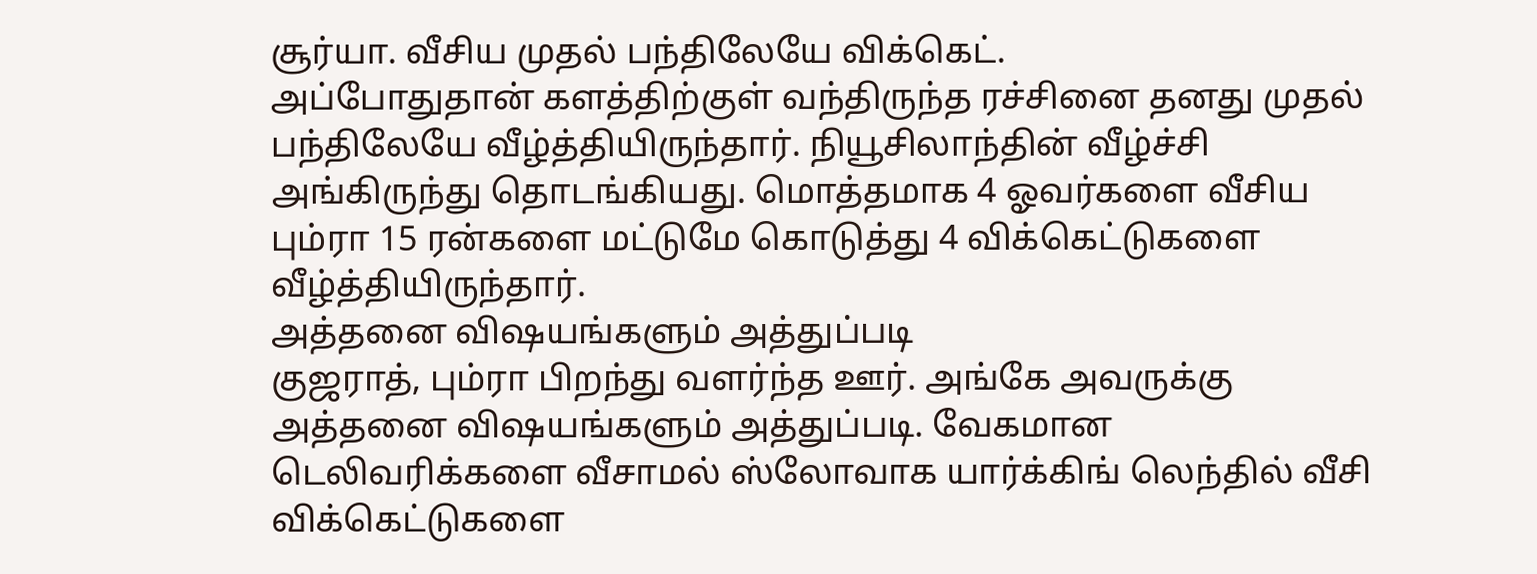சூர்யா. வீசிய முதல் பந்திலேயே விக்கெட்.
அப்போதுதான் களத்திற்குள் வந்திருந்த ரச்சினை தனது முதல் பந்திலேயே வீழ்த்தியிருந்தார். நியூசிலாந்தின் வீழ்ச்சி அங்கிருந்து தொடங்கியது. மொத்தமாக 4 ஓவர்களை வீசிய பும்ரா 15 ரன்களை மட்டுமே கொடுத்து 4 விக்கெட்டுகளை வீழ்த்தியிருந்தார்.
அத்தனை விஷயங்களும் அத்துப்படி
குஜராத், பும்ரா பிறந்து வளர்ந்த ஊர். அங்கே அவருக்கு அத்தனை விஷயங்களும் அத்துப்படி. வேகமான டெலிவரிக்களை வீசாமல் ஸ்லோவாக யார்க்கிங் லெந்தில் வீசி விக்கெட்டுகளை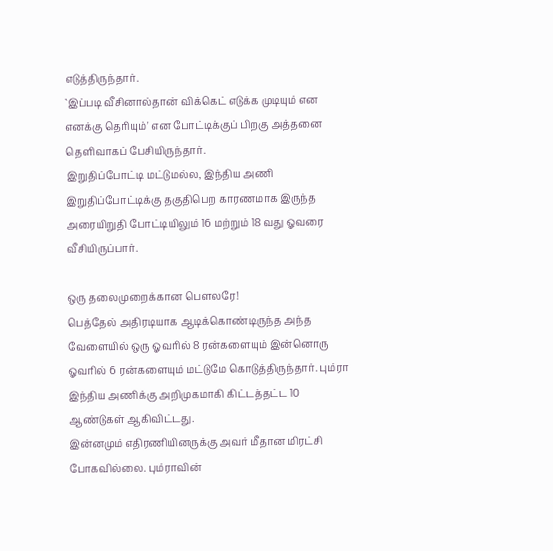எடுத்திருந்தார்.
`இப்படி வீசினால்தான் விக்கெட் எடுக்க முடியும் என எனக்கு தெரியும்' என போட்டிக்குப் பிறகு அத்தனை தெளிவாகப் பேசியிருந்தார்.
இறுதிப்போட்டி மட்டுமல்ல, இந்திய அணி இறுதிப்போட்டிக்கு தகுதிபெற காரணமாக இருந்த அரையிறுதி போட்டியிலும் 16 மற்றும் 18 வது ஓவரை வீசியிருப்பார்.

ஒரு தலைமுறைக்கான பௌலரே!
பெத்தேல் அதிரடியாக ஆடிக்கொண்டிருந்த அந்த வேளையில் ஒரு ஓவரில் 8 ரன்களையும் இன்னொரு ஓவரில் 6 ரன்களையும் மட்டுமே கொடுத்திருந்தார். பும்ரா இந்திய அணிக்கு அறிமுகமாகி கிட்டத்தட்ட 10 ஆண்டுகள் ஆகிவிட்டது.
இன்னமும் எதிரணியினருக்கு அவர் மீதான மிரட்சி போகவில்லை. பும்ராவின்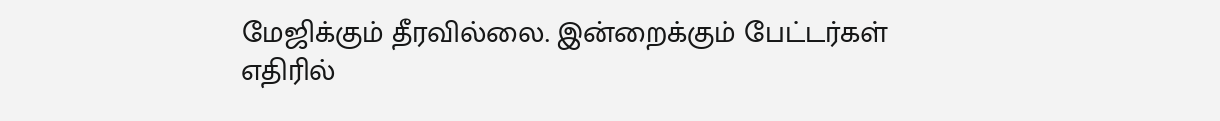மேஜிக்கும் தீரவில்லை. இன்றைக்கும் பேட்டர்கள் எதிரில்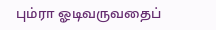பும்ரா ஓடிவருவதைப்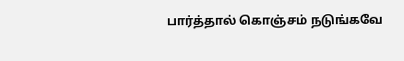பார்த்தால் கொஞ்சம் நடுங்கவே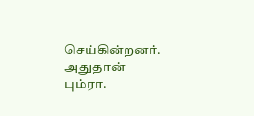செய்கின்றனர். அதுதான் பும்ரா.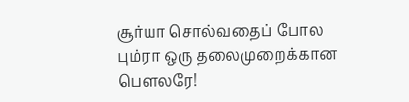சூர்யா சொல்வதைப் போல பும்ரா ஒரு தலைமுறைக்கான பௌலரே!